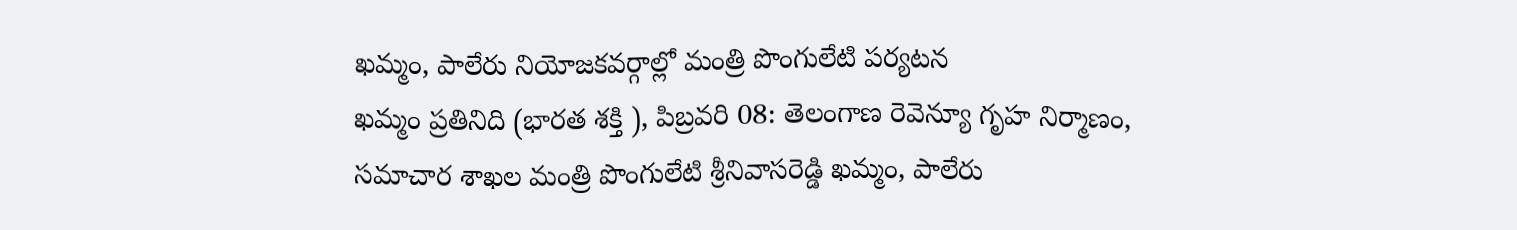ఖమ్మం, పాలేరు నియోజకవర్గాల్లో మంత్రి పొంగులేటి పర్యటన
ఖమ్మం ప్రతినిది (భారత శక్తి ), పిబ్రవరి 08: తెలంగాణ రెవెన్యూ గృహ నిర్మాణం, సమాచార శాఖల మంత్రి పొంగులేటి శ్రీనివాసరెడ్డి ఖమ్మం, పాలేరు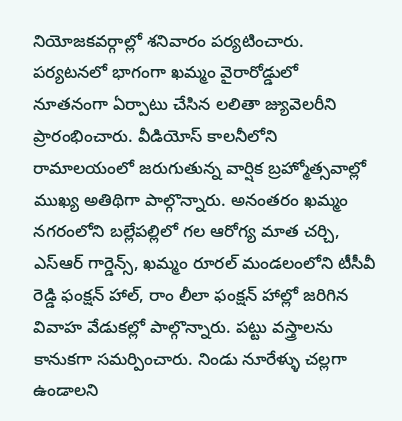నియోజకవర్గాల్లో శనివారం పర్యటించారు. పర్యటనలో భాగంగా ఖమ్మం వైరారోడ్డులో నూతనంగా ఏర్పాటు చేసిన లలితా జ్యువెలరీని ప్రారంభించారు. వీడియోస్ కాలనీలోని రామాలయంలో జరుగుతున్న వార్షిక బ్రహ్మోత్సవాల్లో ముఖ్య అతిథిగా పాల్గొన్నారు. అనంతరం ఖమ్మం నగరంలోని బల్లేపల్లిలో గల ఆరోగ్య మాత చర్చి, ఎస్ఆర్ గార్డెన్స్, ఖమ్మం రూరల్ మండలంలోని టీసీవీ రెడ్డి ఫంక్షన్ హాల్, రాం లీలా ఫంక్షన్ హాల్లో జరిగిన వివాహ వేడుకల్లో పాల్గొన్నారు. పట్టు వస్త్రాలను కానుకగా సమర్పించారు. నిండు నూరేళ్ళు చల్లగా ఉండాలని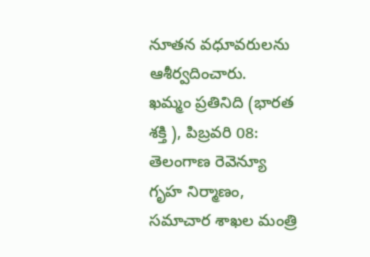నూతన వధూవరులను ఆశీర్వదించారు.
ఖమ్మం ప్రతినిది (భారత శక్తి ), పిబ్రవరి 08:
తెలంగాణ రెవెన్యూ గృహ నిర్మాణం, సమాచార శాఖల మంత్రి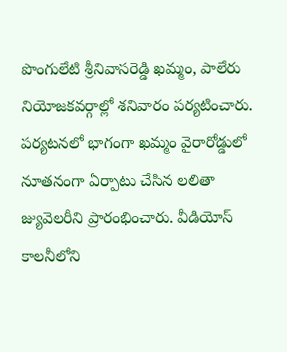పొంగులేటి శ్రీనివాసరెడ్డి ఖమ్మం, పాలేరు నియోజకవర్గాల్లో శనివారం పర్యటించారు. పర్యటనలో భాగంగా ఖమ్మం వైరారోడ్డులో నూతనంగా ఏర్పాటు చేసిన లలితా జ్యువెలరీని ప్రారంభించారు. వీడియోస్ కాలనీలోని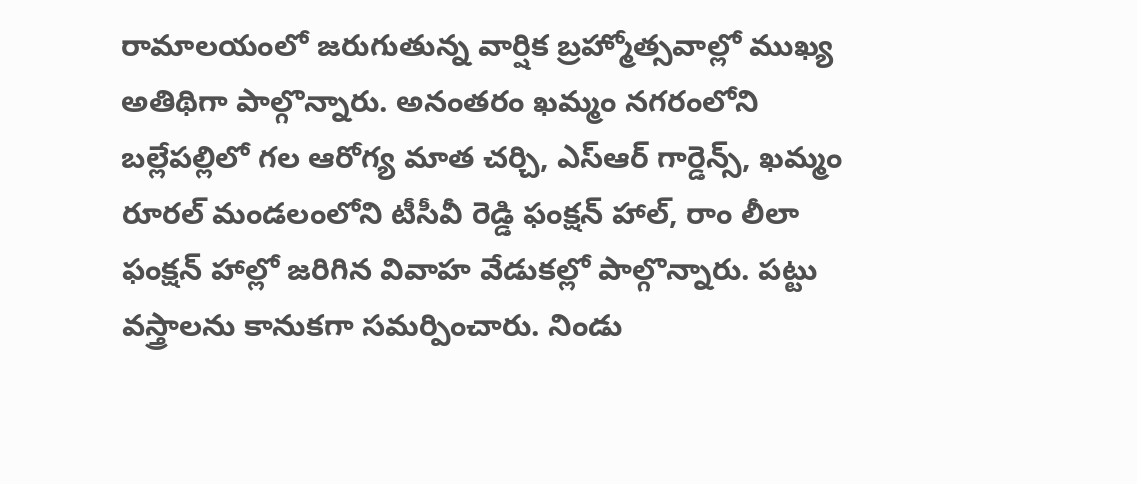రామాలయంలో జరుగుతున్న వార్షిక బ్రహ్మోత్సవాల్లో ముఖ్య అతిథిగా పాల్గొన్నారు. అనంతరం ఖమ్మం నగరంలోని బల్లేపల్లిలో గల ఆరోగ్య మాత చర్చి, ఎస్ఆర్ గార్డెన్స్, ఖమ్మం రూరల్ మండలంలోని టీసీవీ రెడ్డి ఫంక్షన్ హాల్, రాం లీలా ఫంక్షన్ హాల్లో జరిగిన వివాహ వేడుకల్లో పాల్గొన్నారు. పట్టు వస్త్రాలను కానుకగా సమర్పించారు. నిండు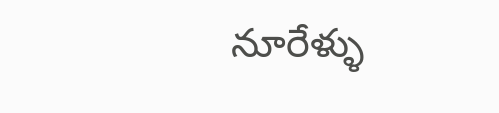నూరేళ్ళు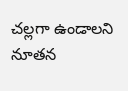చల్లగా ఉండాలని నూతన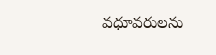వధూవరులను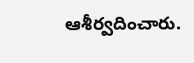ఆశీర్వదించారు.